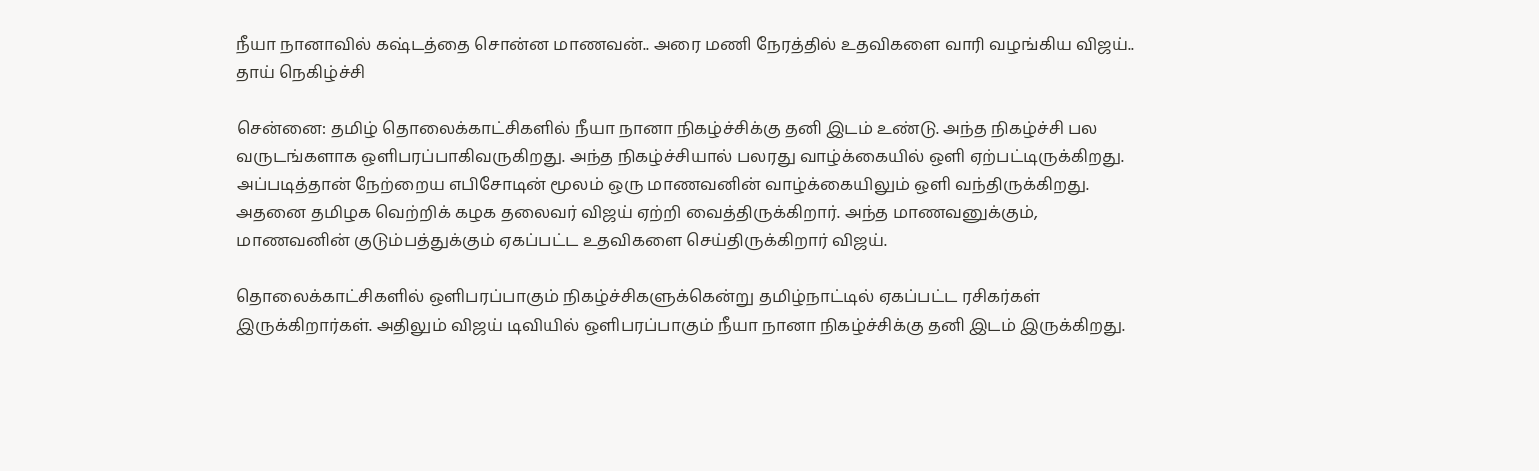நீயா நானாவில் கஷ்டத்தை சொன்ன மாணவன்.. அரை மணி நேரத்தில் உதவிகளை வாரி வழங்கிய விஜய்.. தாய் நெகிழ்ச்சி

சென்னை: தமிழ் தொலைக்காட்சிகளில் நீயா நானா நிகழ்ச்சிக்கு தனி இடம் உண்டு. அந்த நிகழ்ச்சி பல வருடங்களாக ஒளிபரப்பாகிவருகிறது. அந்த நிகழ்ச்சியால் பலரது வாழ்க்கையில் ஒளி ஏற்பட்டிருக்கிறது. அப்படித்தான் நேற்றைய எபிசோடின் மூலம் ஒரு மாணவனின் வாழ்க்கையிலும் ஒளி வந்திருக்கிறது. அதனை தமிழக வெற்றிக் கழக தலைவர் விஜய் ஏற்றி வைத்திருக்கிறார். அந்த மாணவனுக்கும், மாணவனின் குடும்பத்துக்கும் ஏகப்பட்ட உதவிகளை செய்திருக்கிறார் விஜய்.

தொலைக்காட்சிகளில் ஒளிபரப்பாகும் நிகழ்ச்சிகளுக்கென்று தமிழ்நாட்டில் ஏகப்பட்ட ரசிகர்கள் இருக்கிறார்கள். அதிலும் விஜய் டிவியில் ஒளிபரப்பாகும் நீயா நானா நிகழ்ச்சிக்கு தனி இடம் இருக்கிறது.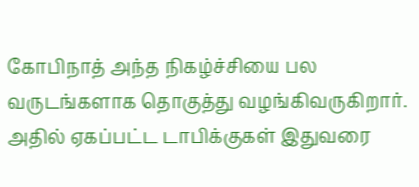கோபிநாத் அந்த நிகழ்ச்சியை பல வருடங்களாக தொகுத்து வழங்கிவருகிறார். அதில் ஏகப்பட்ட டாபிக்குகள் இதுவரை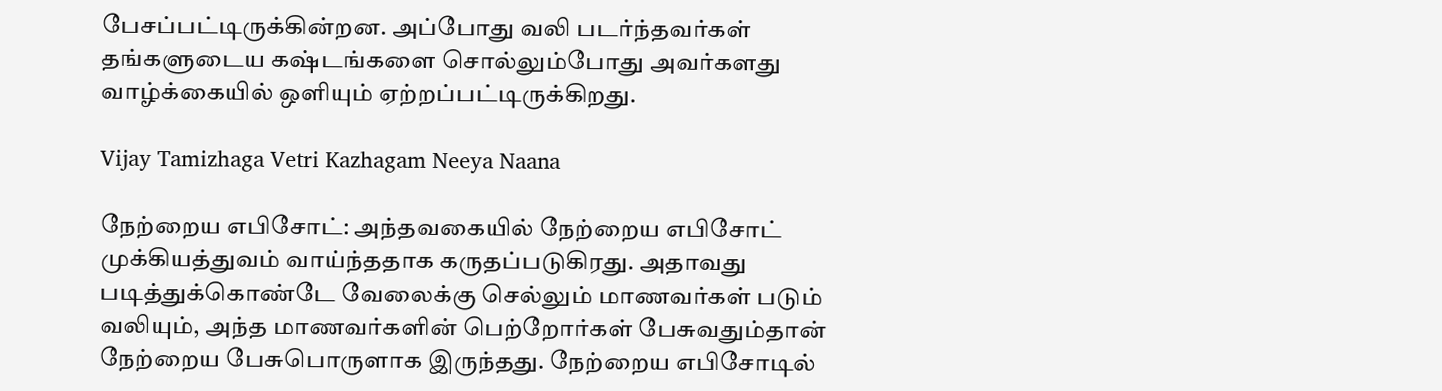பேசப்பட்டிருக்கின்றன. அப்போது வலி படர்ந்தவர்கள் தங்களுடைய கஷ்டங்களை சொல்லும்போது அவர்களது வாழ்க்கையில் ஒளியும் ஏற்றப்பட்டிருக்கிறது.

Vijay Tamizhaga Vetri Kazhagam Neeya Naana

நேற்றைய எபிசோட்: அந்தவகையில் நேற்றைய எபிசோட் முக்கியத்துவம் வாய்ந்ததாக கருதப்படுகிரது. அதாவது படித்துக்கொண்டே வேலைக்கு செல்லும் மாணவர்கள் படும் வலியும், அந்த மாணவர்களின் பெற்றோர்கள் பேசுவதும்தான் நேற்றைய பேசுபொருளாக இருந்தது. நேற்றைய எபிசோடில்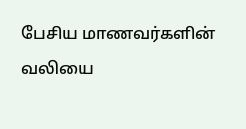பேசிய மாணவர்களின் வலியை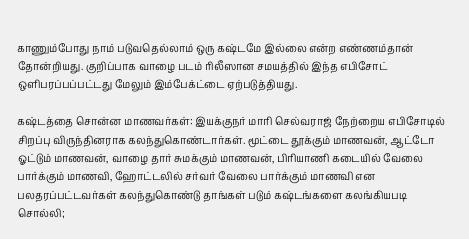காணும்போது நாம் படுவதெல்லாம் ஒரு கஷ்டமே இல்லை என்ற எண்ணம்தான் தோன்றியது. குறிப்பாக வாழை படம் ரிலீஸான சமயத்தில் இந்த எபிசோட் ஒளிபரப்பப்பட்டது மேலும் இம்பேக்ட்டை ஏற்படுத்தியது.

கஷ்டத்தை சொன்ன மாணவர்கள்: இயக்குநர் மாரி செல்வராஜ் நேற்றைய எபிசோடில் சிறப்பு விருந்தினராக கலந்துகொண்டார்கள். மூட்டை தூக்கும் மாணவன், ஆட்டோ ஓட்டும் மாணவன், வாழை தார் சுமக்கும் மாணவன், பிரியாணி கடையில் வேலை பார்க்கும் மாணவி, ஹோட்டலில் சர்வர் வேலை பார்க்கும் மாணவி என பலதரப்பட்டவர்கள் கலந்துகொண்டு தாங்கள் படும் கஷ்டங்களை கலங்கியபடி சொல்லி;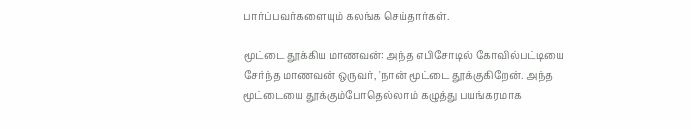பார்ப்பவர்களையும் கலங்க செய்தார்கள்.

மூட்டை தூக்கிய மாணவன்: அந்த எபிசோடில் கோவில்பட்டியை சேர்ந்த மாணவன் ஒருவர், 'நான் மூட்டை தூக்குகிறேன். அந்த மூட்டையை தூக்கும்போதெல்லாம் கழுத்து பயங்கரமாக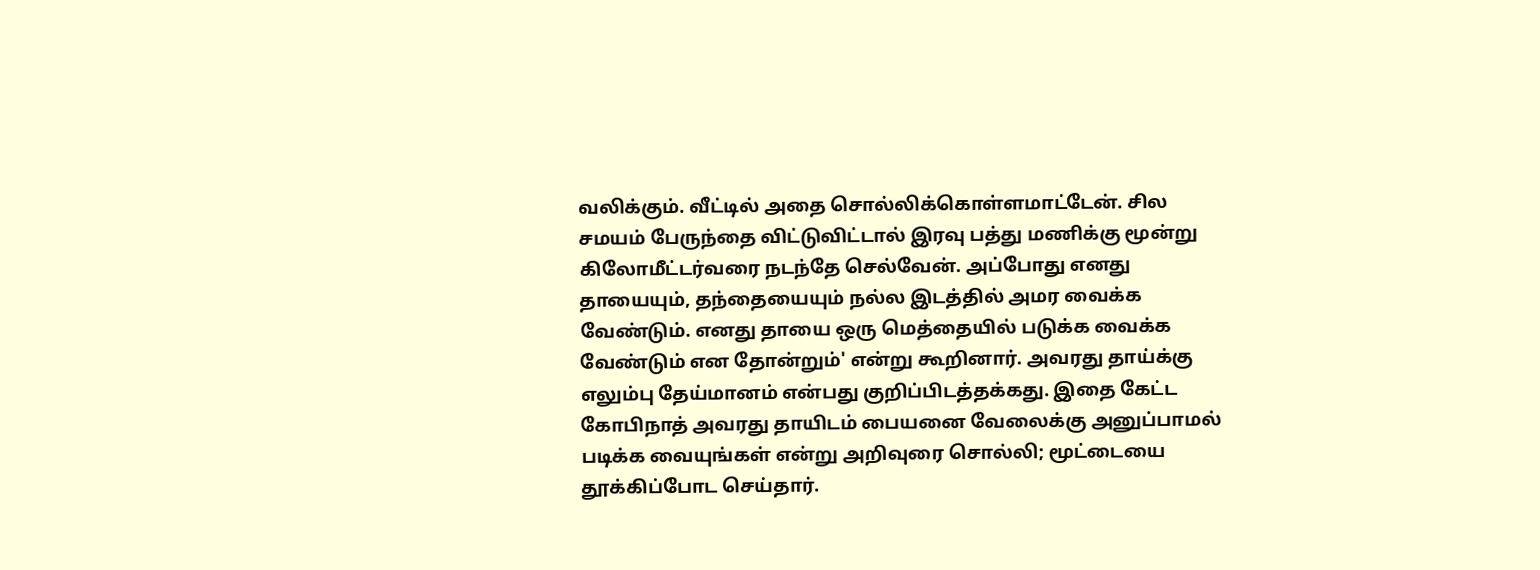வலிக்கும். வீட்டில் அதை சொல்லிக்கொள்ளமாட்டேன். சில சமயம் பேருந்தை விட்டுவிட்டால் இரவு பத்து மணிக்கு மூன்று கிலோமீட்டர்வரை நடந்தே செல்வேன். அப்போது எனது தாயையும், தந்தையையும் நல்ல இடத்தில் அமர வைக்க வேண்டும். எனது தாயை ஒரு மெத்தையில் படுக்க வைக்க வேண்டும் என தோன்றும்' என்று கூறினார். அவரது தாய்க்கு எலும்பு தேய்மானம் என்பது குறிப்பிடத்தக்கது. இதை கேட்ட கோபிநாத் அவரது தாயிடம் பையனை வேலைக்கு அனுப்பாமல் படிக்க வையுங்கள் என்று அறிவுரை சொல்லி; மூட்டையை தூக்கிப்போட செய்தார்.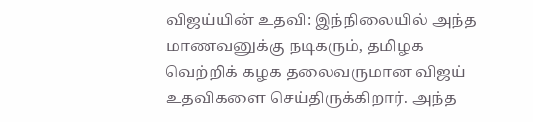விஜய்யின் உதவி: இந்நிலையில் அந்த மாணவனுக்கு நடிகரும், தமிழக வெற்றிக் கழக தலைவருமான விஜய் உதவிகளை செய்திருக்கிறார். அந்த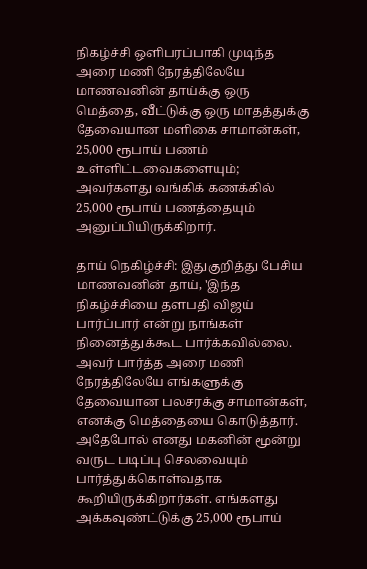நிகழ்ச்சி ஒளிபரப்பாகி முடிந்த அரை மணி நேரத்திலேயே மாணவனின் தாய்க்கு ஒரு மெத்தை, வீட்டுக்கு ஒரு மாதத்துக்கு தேவையான மளிகை சாமான்கள், 25,000 ரூபாய் பணம் உள்ளிட்டவைகளையும்; அவர்களது வங்கிக் கணக்கில் 25,000 ரூபாய் பணத்தையும் அனுப்பியிருக்கிறார்.

தாய் நெகிழ்ச்சி: இதுகுறித்து பேசிய மாணவனின் தாய், 'இந்த நிகழ்ச்சியை தளபதி விஜய் பார்ப்பார் என்று நாங்கள் நினைத்துக்கூட பார்க்கவில்லை. அவர் பார்த்த அரை மணி நேரத்திலேயே எங்களுக்கு தேவையான பலசரக்கு சாமான்கள், எனக்கு மெத்தையை கொடுத்தார். அதேபோல் எனது மகனின் மூன்று வருட படிப்பு செலவையும் பார்த்துக்கொள்வதாக கூறியிருக்கிறார்கள். எங்களது அக்கவுண்ட்டுக்கு 25,000 ரூபாய்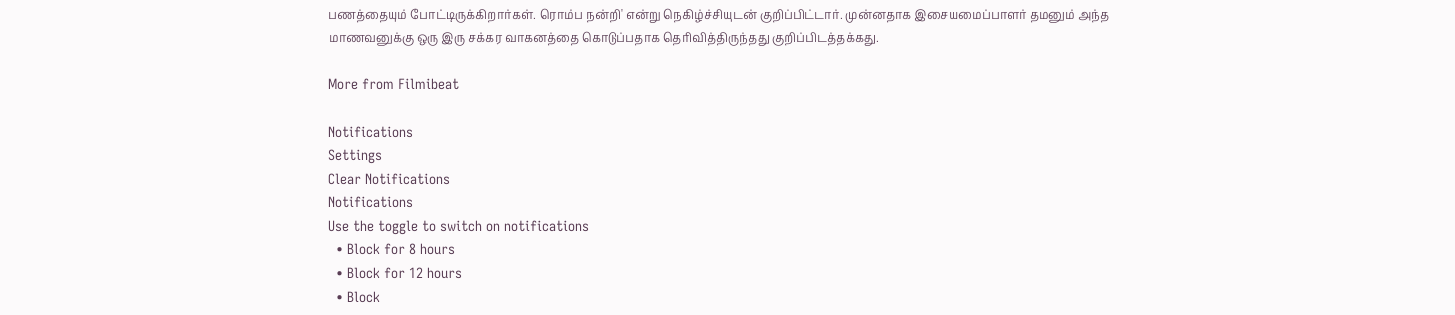பணத்தையும் போட்டிருக்கிறார்கள். ரொம்ப நன்றி' என்று நெகிழ்ச்சியுடன் குறிப்பிட்டார். முன்னதாக இசையமைப்பாளர் தமனும் அந்த மாணவனுக்கு ஒரு இரு சக்கர வாகனத்தை கொடுப்பதாக தெரிவித்திருந்தது குறிப்பிடத்தக்கது.

More from Filmibeat

Notifications
Settings
Clear Notifications
Notifications
Use the toggle to switch on notifications
  • Block for 8 hours
  • Block for 12 hours
  • Block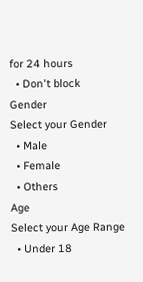for 24 hours
  • Don't block
Gender
Select your Gender
  • Male
  • Female
  • Others
Age
Select your Age Range
  • Under 18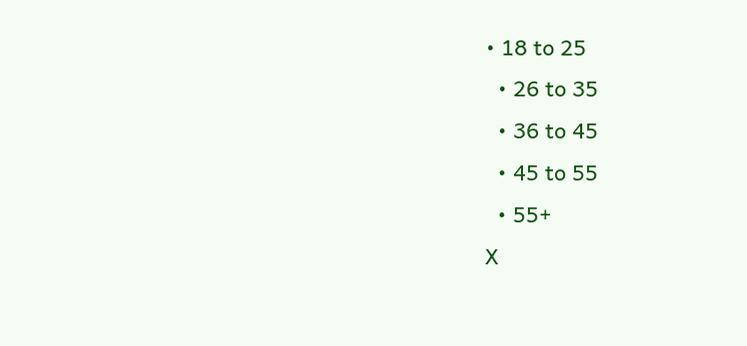• 18 to 25
  • 26 to 35
  • 36 to 45
  • 45 to 55
  • 55+
X